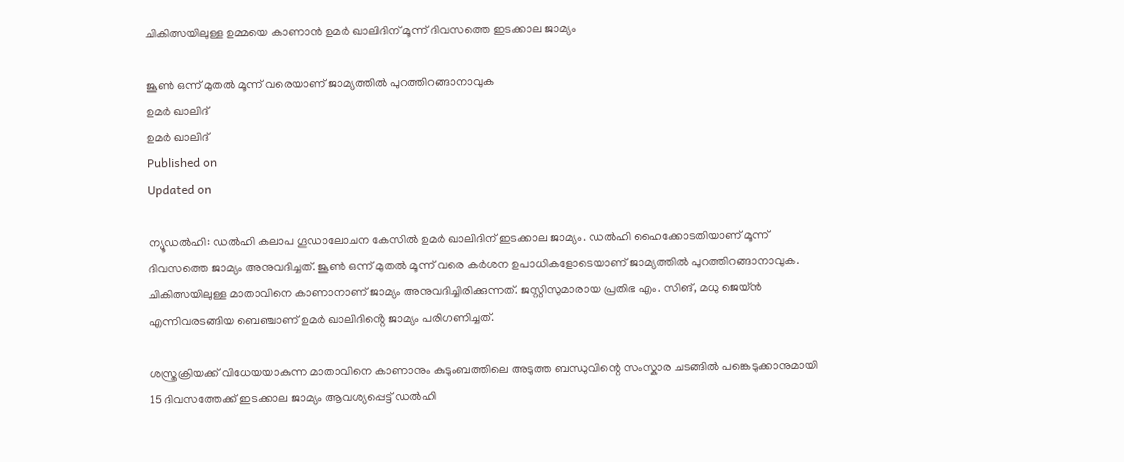ചികിത്സയിലുള്ള ഉമ്മയെ കാണാന്‍ ഉമര്‍ ഖാലിദിന് മൂന്ന് ദിവസത്തെ ഇടക്കാല ജാമ്യം

ജൂണ്‍ ഒന്ന് മുതല്‍ മൂന്ന് വരെയാണ് ജാമ്യത്തില്‍ പുറത്തിറങ്ങാനാവുക
ഉമർ ഖാലിദ്
ഉമർ ഖാലിദ്
Published on
Updated on

ന്യൂഡൽഹി: ഡൽഹി കലാപ ഗൂഡാലോചന കേസിൽ ഉമർ ഖാലിദിന് ഇടക്കാല ജാമ്യം. ഡൽഹി ഹൈക്കോടതിയാണ് മൂന്ന് ദിവസത്തെ ജാമ്യം അനുവദിച്ചത്. ജൂണ്‍ ഒന്ന് മുതല്‍ മൂന്ന് വരെ കർശന ഉപാധികളോടെയാണ് ജാമ്യത്തില്‍ പുറത്തിറങ്ങാനാവുക. ചികിത്സയിലുള്ള മാതാവിനെ കാണാനാണ് ജാമ്യം അനുവദിച്ചിരിക്കുന്നത്. ജസ്റ്റിസുമാരായ പ്രതിഭ എം. സിങ്, മധു ജെയ്ൻ എന്നിവരടങ്ങിയ ബെഞ്ചാണ് ഉമർ ഖാലിദിൻ്റെ ജാമ്യം പരിഗണിച്ചത്.

ശസ്ത്രക്രിയക്ക് വിധേയയാകുന്ന മാതാവിനെ കാണാനും കുടുംബത്തിലെ അടുത്ത ബന്ധുവിന്റെ സംസ്കാര ചടങ്ങിൽ പങ്കെടുക്കാനുമായി 15 ദിവസത്തേക്ക് ഇടക്കാല ജാമ്യം ആവശ്യപ്പെട്ട് ഡല്‍ഹി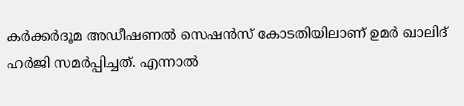കര്‍ക്കര്‍ദൂമ അഡീഷണല്‍ സെഷന്‍സ് കോടതിയിലാണ് ഉമർ ഖാലിദ് ഹർജി സമർപ്പിച്ചത്. എന്നാൽ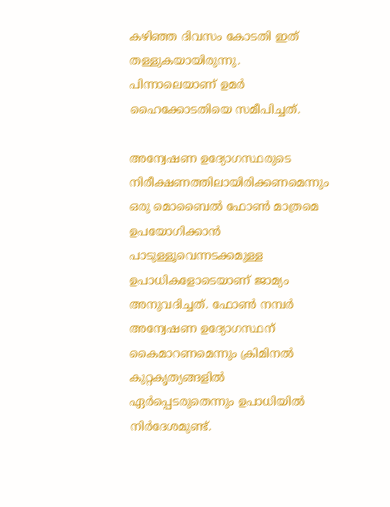കഴിഞ്ഞ ദിവസം കോടതി ഇത് തള്ളുകയായിരുന്നു. പിന്നാലെയാണ് ഉമര്‍ ഹൈക്കോടതിയെ സമീപിച്ചത്.

അന്വേഷണ ഉദ്യോഗസ്ഥരുടെ നിരീക്ഷണത്തിലായിരിക്കണമെന്നും ഒരു മൊബൈല്‍ ഫോണ്‍ മാത്രമെ ഉപയോഗിക്കാന്‍ പാടുള്ളൂവെന്നടക്കമുള്ള ഉപാധികളോടെയാണ് ജാമ്യം അനുവദിച്ചത്. ഫോണ്‍ നമ്പര്‍ അന്വേഷണ ഉദ്യോഗസ്ഥന് കൈമാറണമെന്നും ക്രിമിനല്‍ കുറ്റകൃത്യങ്ങളില്‍ ഏര്‍പ്പെടരുതെന്നും ഉപാധിയിൽ നിർദേശമുണ്ട്.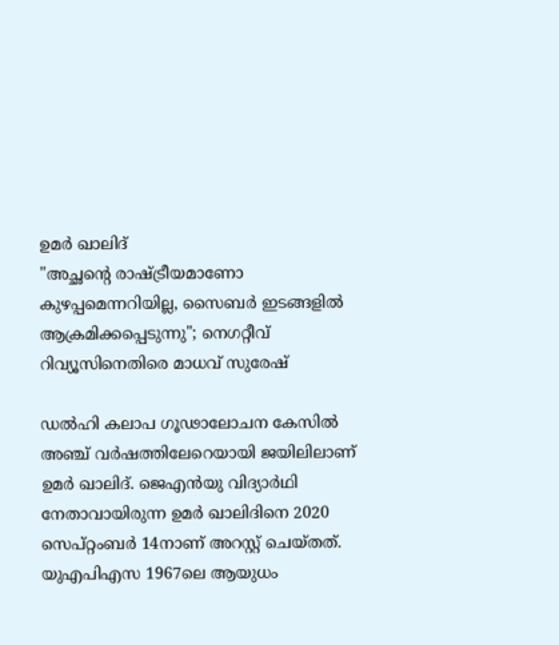ഉമർ ഖാലിദ്
"അച്ഛന്റെ രാഷ്ട്രീയമാണോ കുഴപ്പമെന്നറിയില്ല, സൈബർ ഇടങ്ങളിൽ ആക്രമിക്കപ്പെടുന്നു"; നെഗറ്റീവ് റിവ്യൂസിനെതിരെ മാധവ് സുരേഷ്

ഡല്‍ഹി കലാപ ഗൂഢാലോചന കേസില്‍ അഞ്ച് വര്‍ഷത്തിലേറെയായി ജയിലിലാണ് ഉമര്‍ ഖാലിദ്. ജെഎൻയു വിദ്യാർഥി നേതാവായിരുന്ന ഉമർ ഖാലിദിനെ 2020 സെപ്റ്റംബർ 14നാണ് അറസ്റ്റ് ചെയ്തത്. യുഎപിഎസ 1967ലെ ആയുധം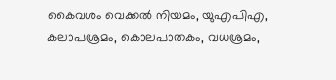കൈവശം വെക്കല്‍ നിയമം, യുഎപിഎ, കലാപശ്രമം, കൊലപാതകം, വധശ്രമം,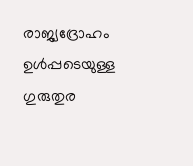രാജ്യദ്രോഹം ഉൾപ്പടെയുള്ള ഗുരുതുര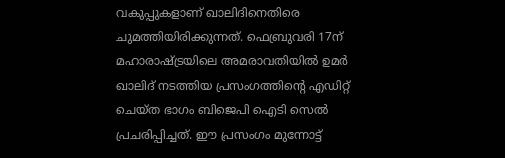വകുപ്പുകളാണ് ഖാലിദിനെതിരെ ചുമത്തിയിരിക്കുന്നത്. ഫെബ്രുവരി 17ന് മഹാരാഷ്ട്രയിലെ അമരാവതിയില്‍ ഉമര്‍ ഖാലിദ് നടത്തിയ പ്രസംഗത്തിന്റെ എഡിറ്റ് ചെയ്ത ഭാഗം ബിജെപി ഐടി സെൽ പ്രചരിപ്പിച്ചത്. ഈ പ്രസംഗം മുന്നോട്ട്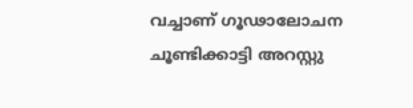വച്ചാണ് ഗൂഢാലോചന ചൂണ്ടിക്കാട്ടി അറസ്റ്റു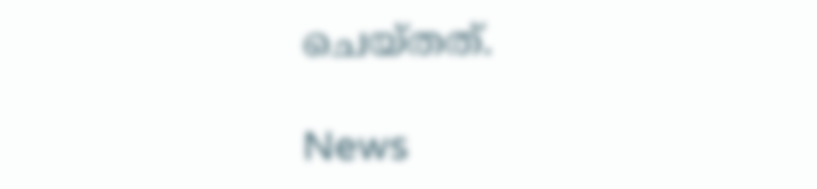ചെയ്തത്.

News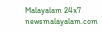Malayalam 24x7
newsmalayalam.com